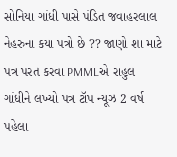સોનિયા ગાંધી પાસે પંડિત જવાહરલાલ નેહરુના કયા પત્રો છે ?? જાણો શા માટે પત્ર પરત કરવા PMMLએ રાહુલ ગાંધીને લખ્યો પત્ર ટૉપ ન્યૂઝ 2 વર્ષ પહેલા